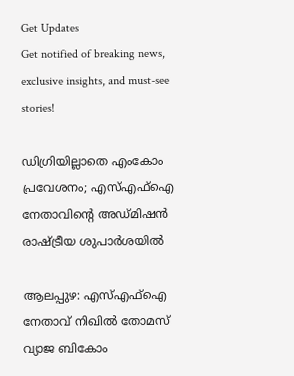Get Updates
Get notified of breaking news, exclusive insights, and must-see stories!

ഡിഗ്രിയില്ലാതെ എംകോം പ്രവേശനം; എസ്എഫ്‌ഐ നേതാവിന്റെ അഡ്മിഷന്‍ രാഷ്ട്രീയ ശുപാര്‍ശയില്‍

ആലപ്പുഴ: എസ്എഫ്‌ഐ നേതാവ് നിഖില്‍ തോമസ് വ്യാജ ബികോം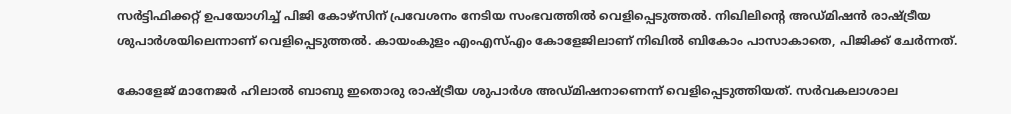സര്‍ട്ടിഫിക്കറ്റ് ഉപയോഗിച്ച് പിജി കോഴ്‌സിന് പ്രവേശനം നേടിയ സംഭവത്തില്‍ വെളിപ്പെടുത്തല്‍. നിഖിലിന്റെ അഡ്മിഷന്‍ രാഷ്ട്രീയ ശുപാര്‍ശയിലെന്നാണ് വെളിപ്പെടുത്തല്‍. കായംകുളം എംഎസ്എം കോളേജിലാണ് നിഖില്‍ ബികോം പാസാകാതെ, പിജിക്ക് ചേര്‍ന്നത്.

കോളേജ് മാനേജര്‍ ഹിലാല്‍ ബാബു ഇതൊരു രാഷ്ട്രീയ ശുപാര്‍ശ അഡ്മിഷനാണെന്ന് വെളിപ്പെടുത്തിയത്. സര്‍വകലാശാല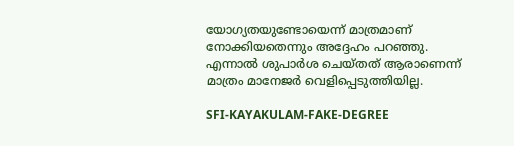യോഗ്യതയുണ്ടോയെന്ന് മാത്രമാണ് നോക്കിയതെന്നും അദ്ദേഹം പറഞ്ഞു. എന്നാല്‍ ശുപാര്‍ശ ചെയ്തത് ആരാണെന്ന് മാത്രം മാനേജര്‍ വെളിപ്പെടുത്തിയില്ല.

SFI-KAYAKULAM-FAKE-DEGREE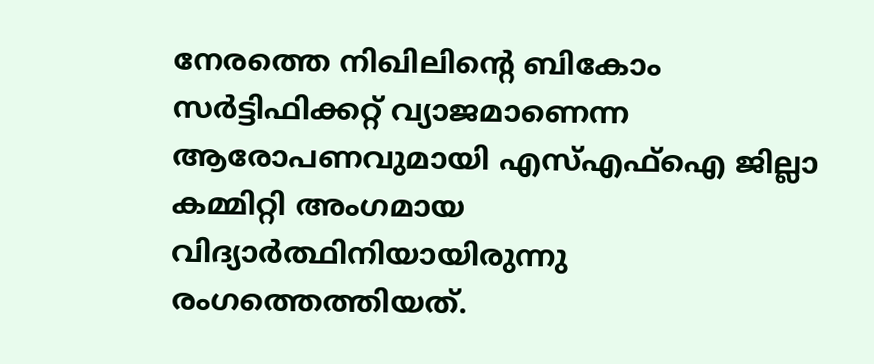നേരത്തെ നിഖിലിന്റെ ബികോം സര്‍ട്ടിഫിക്കറ്റ് വ്യാജമാണെന്ന ആരോപണവുമായി എസ്എഫ്‌ഐ ജില്ലാ കമ്മിറ്റി അംഗമായ വിദ്യാര്‍ത്ഥിനിയായിരുന്നു രംഗത്തെത്തിയത്.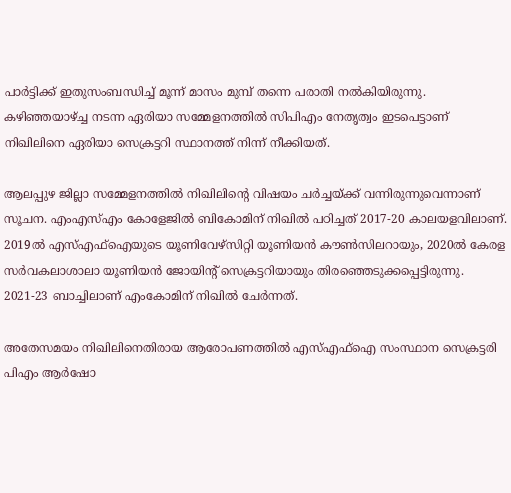പാര്‍ട്ടിക്ക് ഇതുസംബന്ധിച്ച് മൂന്ന് മാസം മുമ്പ് തന്നെ പരാതി നല്‍കിയിരുന്നു. കഴിഞ്ഞയാഴ്ച്ച നടന്ന ഏരിയാ സമ്മേളനത്തില്‍ സിപിഎം നേതൃത്വം ഇടപെട്ടാണ് നിഖിലിനെ ഏരിയാ സെക്രട്ടറി സ്ഥാനത്ത് നിന്ന് നീക്കിയത്.

ആലപ്പുഴ ജില്ലാ സമ്മേളനത്തില്‍ നിഖിലിന്റെ വിഷയം ചര്‍ച്ചയ്ക്ക് വന്നിരുന്നുവെന്നാണ് സൂചന. എംഎസ്എം കോളേജില്‍ ബികോമിന് നിഖില്‍ പഠിച്ചത് 2017-20 കാലയളവിലാണ്. 2019ല്‍ എസ്എഫ്‌ഐയുടെ യൂണിവേഴ്‌സിറ്റി യൂണിയന്‍ കൗണ്‍സിലറായും, 2020ല്‍ കേരള സര്‍വകലാശാലാ യൂണിയന്‍ ജോയിന്റ് സെക്രട്ടറിയായും തിരഞ്ഞെടുക്കപ്പെട്ടിരുന്നു. 2021-23 ബാച്ചിലാണ് എംകോമിന് നിഖില്‍ ചേര്‍ന്നത്.

അതേസമയം നിഖിലിനെതിരായ ആരോപണത്തില്‍ എസ്എഫ്‌ഐ സംസ്ഥാന സെക്രട്ടരി പിഎം ആര്‍ഷോ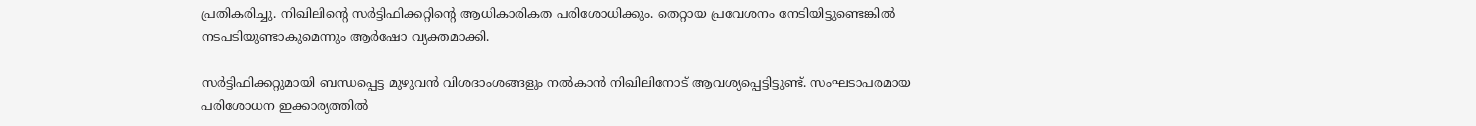പ്രതികരിച്ചു. നിഖിലിന്റെ സര്‍ട്ടിഫിക്കറ്റിന്റെ ആധികാരികത പരിശോധിക്കും. തെറ്റായ പ്രവേശനം നേടിയിട്ടുണ്ടെങ്കില്‍ നടപടിയുണ്ടാകുമെന്നും ആര്‍ഷോ വ്യക്തമാക്കി.

സര്‍ട്ടിഫിക്കറ്റുമായി ബന്ധപ്പെട്ട മുഴുവന്‍ വിശദാംശങ്ങളും നല്‍കാന്‍ നിഖിലിനോട് ആവശ്യപ്പെട്ടിട്ടുണ്ട്. സംഘടാപരമായ പരിശോധന ഇക്കാര്യത്തില്‍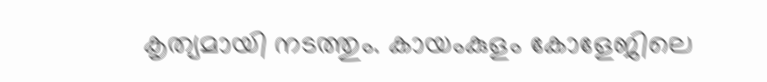കൃത്യമായി നടത്തും. കായംകുളം കോളേജിലെ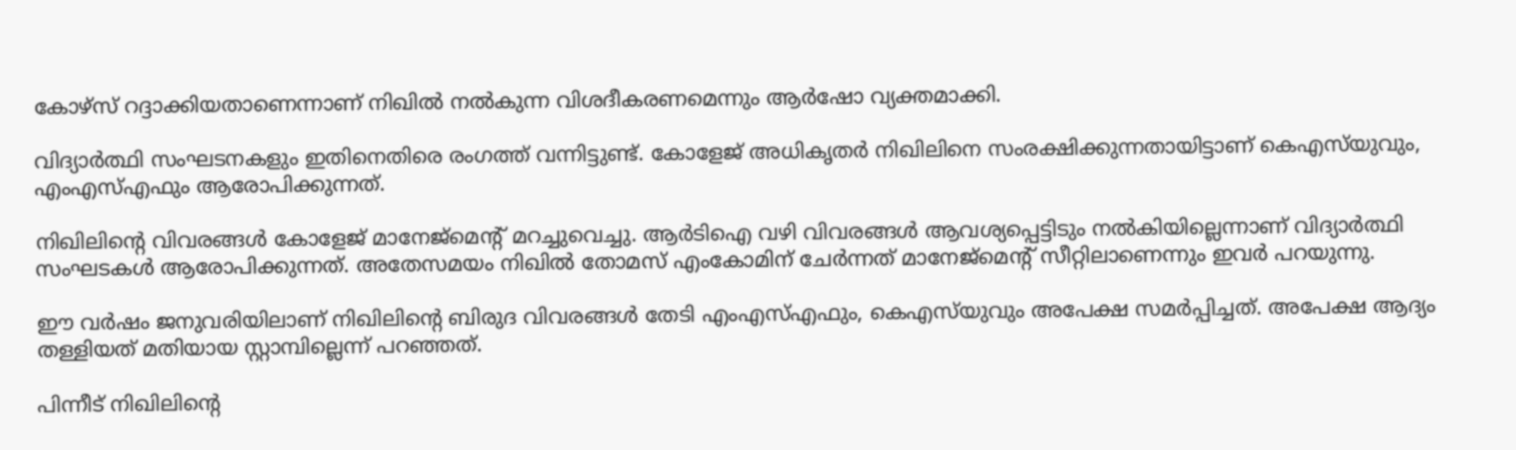കോഴ്‌സ് റദ്ദാക്കിയതാണെന്നാണ് നിഖില്‍ നല്‍കുന്ന വിശദീകരണമെന്നും ആര്‍ഷോ വ്യക്തമാക്കി.

വിദ്യാര്‍ത്ഥി സംഘടനകളും ഇതിനെതിരെ രംഗത്ത് വന്നിട്ടുണ്ട്. കോളേജ് അധികൃതര്‍ നിഖിലിനെ സംരക്ഷിക്കുന്നതായിട്ടാണ് കെഎസ്‌യുവും, എംഎസ്എഫും ആരോപിക്കുന്നത്.

നിഖിലിന്റെ വിവരങ്ങള്‍ കോളേജ് മാനേജ്‌മെന്റ് മറച്ചുവെച്ചു. ആര്‍ടിഐ വഴി വിവരങ്ങള്‍ ആവശ്യപ്പെട്ടിടും നല്‍കിയില്ലെന്നാണ് വിദ്യാര്‍ത്ഥി സംഘടകള്‍ ആരോപിക്കുന്നത്. അതേസമയം നിഖില്‍ തോമസ് എംകോമിന് ചേര്‍ന്നത് മാനേജ്‌മെന്റ് സീറ്റിലാണെന്നും ഇവര്‍ പറയുന്നു.

ഈ വര്‍ഷം ജനുവരിയിലാണ് നിഖിലിന്റെ ബിരുദ വിവരങ്ങള്‍ തേടി എംഎസ്എഫും, കെഎസ്‌യുവും അപേക്ഷ സമര്‍പ്പിച്ചത്. അപേക്ഷ ആദ്യം തള്ളിയത് മതിയായ സ്റ്റാമ്പില്ലെന്ന് പറഞ്ഞത്.

പിന്നീട് നിഖിലിന്റെ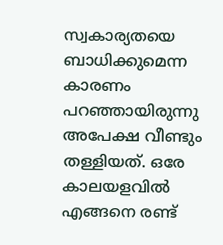സ്വകാര്യതയെ ബാധിക്കുമെന്ന കാരണം പറഞ്ഞായിരുന്നു അപേക്ഷ വീണ്ടും തള്ളിയത്. ഒരേ കാലയളവില്‍ എങ്ങനെ രണ്ട്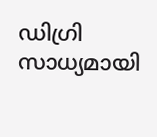ഡിഗ്രി സാധ്യമായി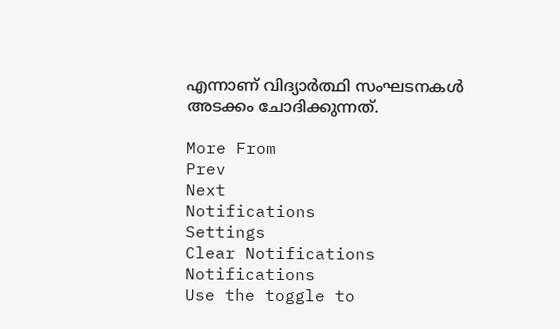എന്നാണ് വിദ്യാര്‍ത്ഥി സംഘടനകള്‍ അടക്കം ചോദിക്കുന്നത്.

More From
Prev
Next
Notifications
Settings
Clear Notifications
Notifications
Use the toggle to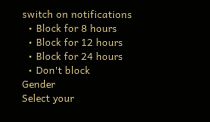switch on notifications
  • Block for 8 hours
  • Block for 12 hours
  • Block for 24 hours
  • Don't block
Gender
Select your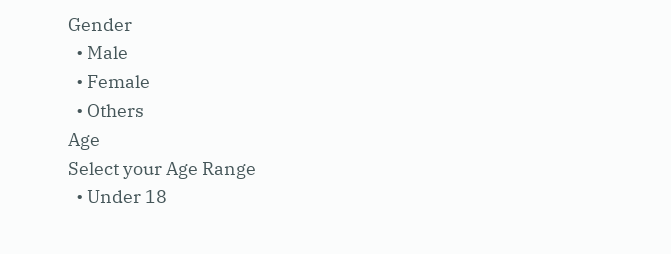Gender
  • Male
  • Female
  • Others
Age
Select your Age Range
  • Under 18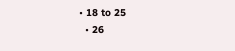• 18 to 25
  • 26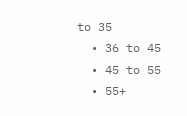to 35
  • 36 to 45
  • 45 to 55
  • 55+